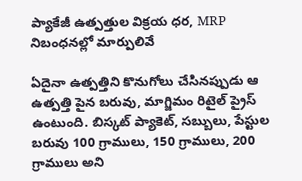ప్యాకేజీ ఉత్పత్తుల విక్రయ ధర, MRP నిబంధనల్లో మార్పులివే

ఏదైనా ఉత్పత్తిని కొనుగోలు చేసినప్పుడు ఆ ఉత్పత్తి పైన బరువు, మాగ్జిమం రిటైల్ ప్రైస్ ఉంటుంది. బిస్కట్ ప్యాకెట్, సబ్బులు, పేస్టుల బరువు 100 గ్రాములు, 150 గ్రాములు, 200 గ్రాములు అని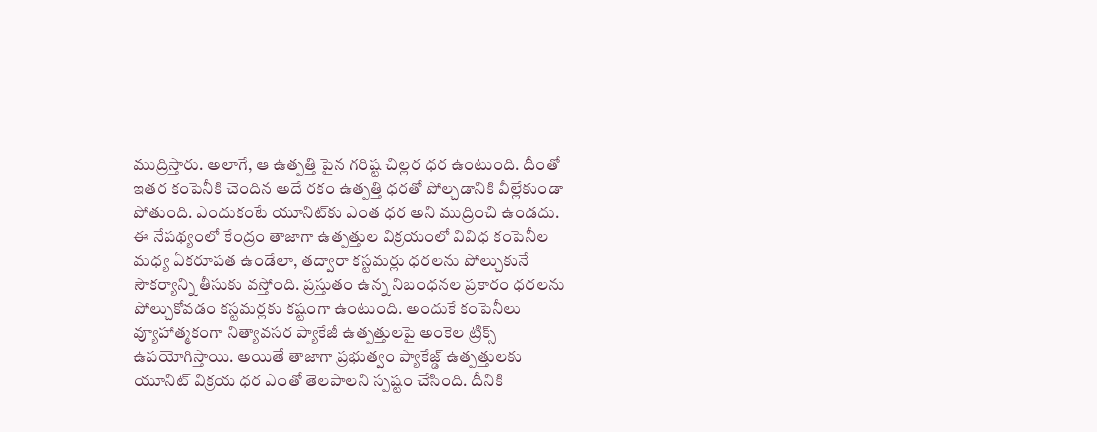ముద్రిస్తారు. అలాగే, ఆ ఉత్పత్తి పైన గరిష్ట చిల్లర ధర ఉంటుంది. దీంతో ఇతర కంపెనీకి చెందిన అదే రకం ఉత్పత్తి ధరతో పోల్చడానికి వీల్లేకుండా పోతుంది. ఎందుకంటే యూనిట్‌కు ఎంత ధర అని ముద్రించి ఉండదు. ఈ నేపథ్యంలో కేంద్రం తాజాగా ఉత్పత్తుల విక్రయంలో వివిధ కంపెనీల మధ్య ఏకరూపత ఉండేలా, తద్వారా కస్టమర్లు ధరలను పోల్చుకునే సౌకర్యాన్ని తీసుకు వస్తోంది. ప్రస్తుతం ఉన్న నిబంధనల ప్రకారం ధరలను పోల్చుకోవడం కస్టమర్లకు కష్టంగా ఉంటుంది. అందుకే కంపెనీలు వ్యూహాత్మకంగా నిత్యావసర ప్యాకేజీ ఉత్పత్తులపై అంకెల ట్రిక్స్ ఉపయోగిస్తాయి. అయితే తాజాగా ప్రభుత్వం ప్యాకేజ్డ్ ఉత్పత్తులకు యూనిట్ విక్రయ ధర ఎంతో తెలపాలని స్పష్టం చేసింది. దీనికి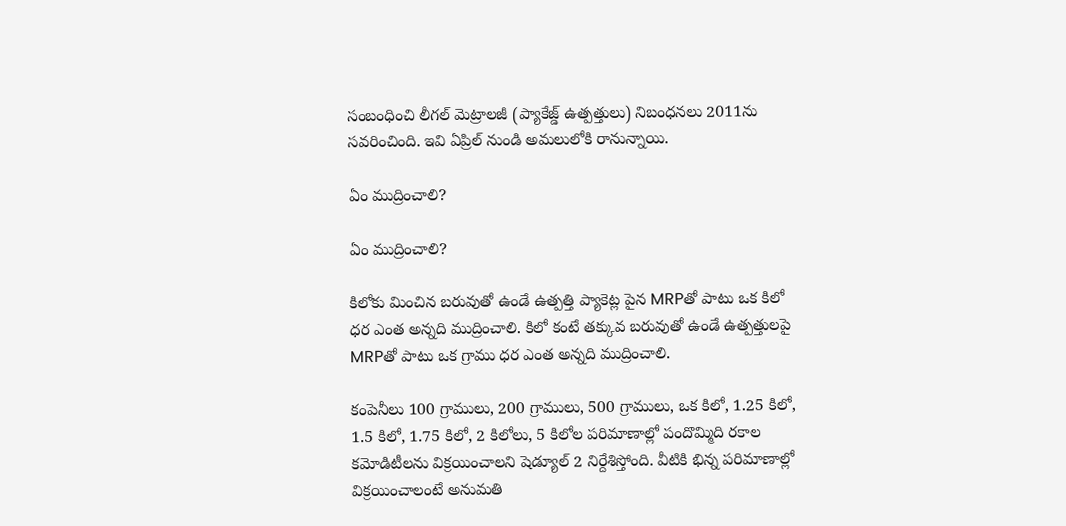సంబంధించి లీగల్ మెట్రాలజీ (ప్యాకేజ్డ్ ఉత్పత్తులు) నిబంధనలు 2011ను సవరించింది. ఇవి ఏప్రిల్ నుండి అమలులోకి రానున్నాయి.

ఏం ముద్రించాలి?

ఏం ముద్రించాలి?

కిలోకు మించిన బరువుతో ఉండే ఉత్పత్తి ప్యాకెట్ల పైన MRPతో పాటు ఒక కిలో ధర ఎంత అన్నది ముద్రించాలి. కిలో కంటే తక్కువ బరువుతో ఉండే ఉత్పత్తులపై MRPతో పాటు ఒక గ్రాము ధర ఎంత అన్నది ముద్రించాలి.

కంపెనీలు 100 గ్రాములు, 200 గ్రాములు, 500 గ్రాములు, ఒక కిలో, 1.25 కిలో, 1.5 కిలో, 1.75 కిలో, 2 కిలోలు, 5 కిలోల పరిమాణాల్లో పందొమ్మిది రకాల కమోడిటీలను విక్రయించాలని షెడ్యూల్ 2 నిర్దేశిస్తోంది. వీటికి భిన్న పరిమాణాల్లో విక్రయించాలంటే అనుమతి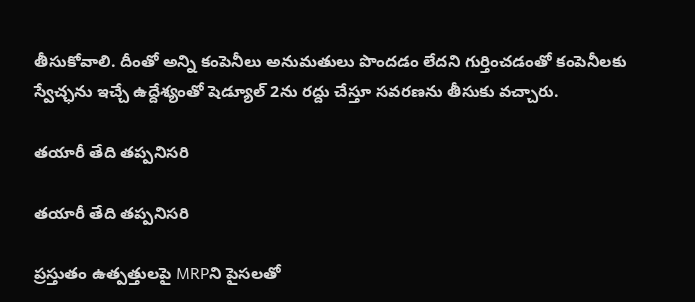తీసుకోవాలి. దీంతో అన్ని కంపెనీలు అనుమతులు పొందడం లేదని గుర్తించడంతో కంపెనీలకు స్వేచ్ఛను ఇచ్చే ఉద్దేశ్యంతో షెడ్యూల్ 2ను రద్దు చేస్తూ సవరణను తీసుకు వచ్చారు.

తయారీ తేది తప్పనిసరి

తయారీ తేది తప్పనిసరి

ప్రస్తుతం ఉత్పత్తులపై MRPని పైసలతో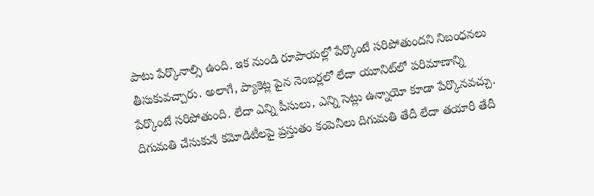పాటు పేర్కొనాల్సి ఉంది. ఇక నుండి రూపాయల్లో పేర్కొంటే సరిపోతుందని నిబంధనలు తీసుకువచ్చారు. అలాగే, ప్యాకెట్ల పైన నెంబర్లలో లేదా యూనిట్‌లో పరిమాణాన్ని పేర్కొంటే సరిపోతుంది. లేదా ఎన్ని పీసులు, ఎన్ని సెట్లు ఉన్నాయో కూడా పేర్కొనవచ్చు. దిగుమతి చేసుకునే కమోడిటీలపై ప్రస్తుతం కంపెనీలు దిగుమతి తేదీ లేదా తయారీ తేదీ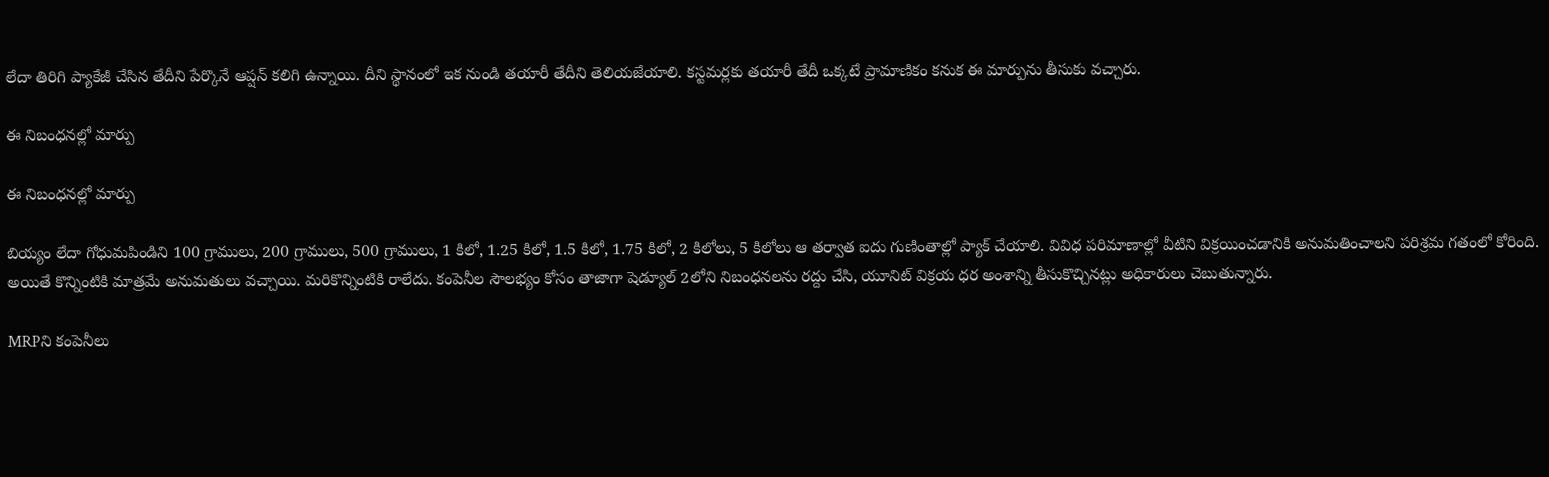లేదా తిరిగి ప్యాకేజీ చేసిన తేదీని పేర్కొనే ఆప్షన్ కలిగి ఉన్నాయి. దీని స్థానంలో ఇక నుండి తయారీ తేదీని తెలియజేయాలి. కస్టమర్లకు తయారీ తేదీ ఒక్కటే ప్రామాణికం కనుక ఈ మార్పును తీసుకు వచ్చారు.

ఈ నిబంధనల్లో మార్పు

ఈ నిబంధనల్లో మార్పు

బియ్యం లేదా గోధుమపిండిని 100 గ్రాములు, 200 గ్రాములు, 500 గ్రాములు, 1 కిలో, 1.25 కిలో, 1.5 కిలో, 1.75 కిలో, 2 కిలోలు, 5 కిలోలు ఆ తర్వాత ఐదు గుణింతాల్లో ప్యాక్ చేయాలి. వివిధ పరిమాణాల్లో వీటిని విక్రయించడానికి అనుమతించాలని పరిశ్రమ గతంలో కోరింది. అయితే కొన్నింటికి మాత్రమే అనుమతులు వచ్చాయి. మరికొన్నింటికి రాలేదు. కంపెనీల సౌలభ్యం కోసం తాజాగా షెడ్యూల్ 2లోని నిబంధనలను రద్దు చేసి, యూనిట్ విక్రయ ధర అంశాన్ని తీసుకొచ్చినట్లు అధికారులు చెబుతున్నారు.

MRPని కంపెనీలు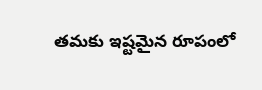తమకు ఇష్టమైన రూపంలో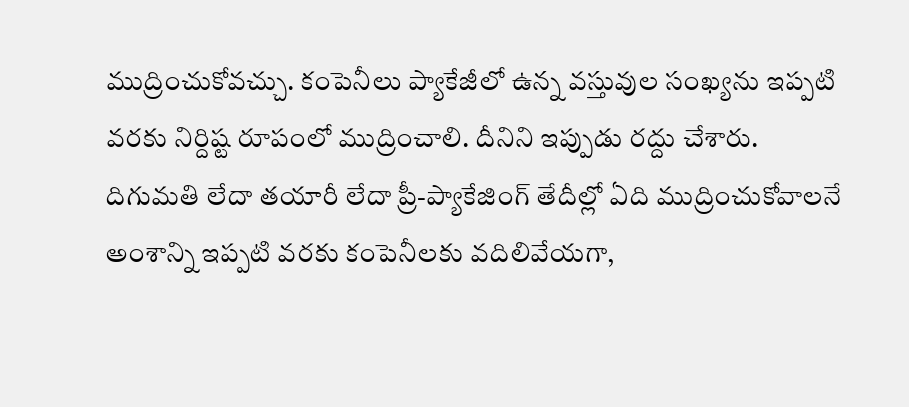ముద్రించుకోవచ్చు. కంపెనీలు ప్యాకేజీలో ఉన్న వస్తువుల సంఖ్యను ఇప్పటి వరకు నిర్దిష్ట రూపంలో ముద్రించాలి. దీనిని ఇప్పుడు రద్దు చేశారు. దిగుమతి లేదా తయారీ లేదా ప్రీ-ప్యాకేజింగ్ తేదీల్లో ఏది ముద్రించుకోవాలనే అంశాన్ని ఇప్పటి వరకు కంపెనీలకు వదిలివేయగా,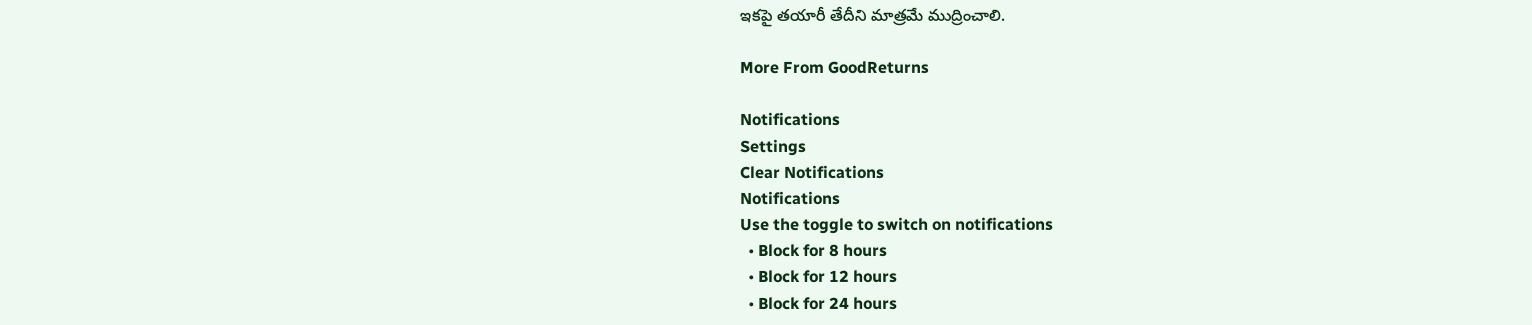ఇకపై తయారీ తేదీని మాత్రమే ముద్రించాలి.

More From GoodReturns

Notifications
Settings
Clear Notifications
Notifications
Use the toggle to switch on notifications
  • Block for 8 hours
  • Block for 12 hours
  • Block for 24 hours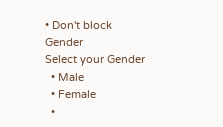• Don't block
Gender
Select your Gender
  • Male
  • Female
  •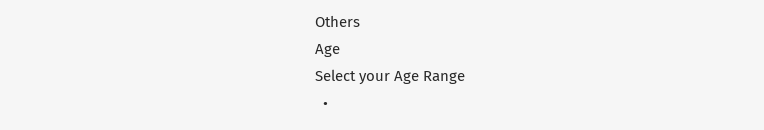Others
Age
Select your Age Range
  •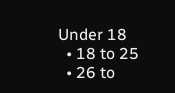Under 18
  • 18 to 25
  • 26 to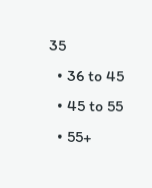35
  • 36 to 45
  • 45 to 55
  • 55+